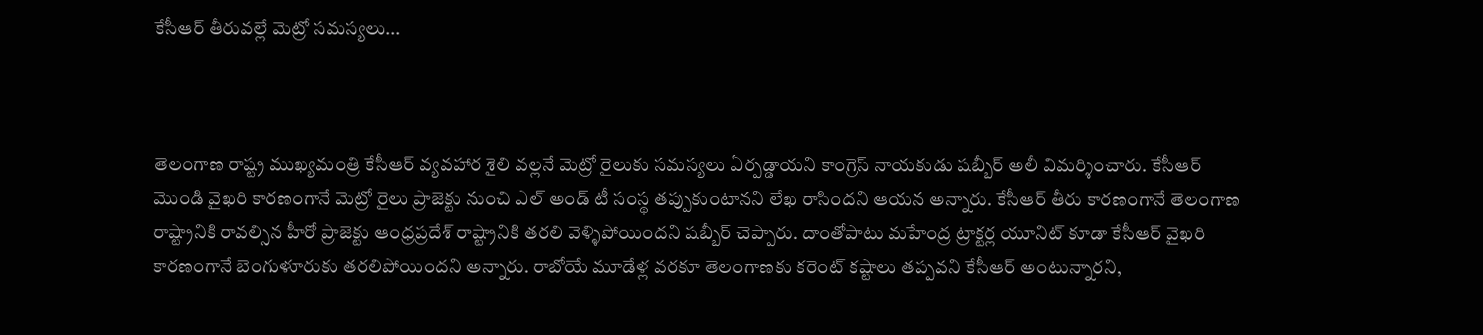కేసీఆర్ తీరువల్లే మెట్రో సమస్యలు...



తెలంగాణ రాష్ట్ర ముఖ్యమంత్రి కేసీఆర్ వ్యవహార శైలి వల్లనే మెట్రో రైలుకు సమస్యలు ఏర్పడ్డాయని కాంగ్రెస్ నాయకుడు షబ్బీర్ అలీ విమర్శించారు. కేసీఆర్ మొండి వైఖరి కారణంగానే మెట్రో రైలు ప్రాజెక్టు నుంచి ఎల్ అండ్ టీ సంస్థ తప్పుకుంటానని లేఖ రాసిందని ఆయన అన్నారు. కేసీఆర్ తీరు కారణంగానే తెలంగాణ రాష్ట్రానికి రావల్సిన హీరో ప్రాజెక్టు ఆంధ్రప్రదేశ్ రాష్ట్రానికి తరలి వెళ్ళిపోయిందని షబ్బీర్ చెప్పారు. దాంతోపాటు మహేంద్ర ట్రాక్టర్ల యూనిట్ కూడా కేసీఆర్ వైఖరి కారణంగానే బెంగుళూరుకు తరలిపోయిందని అన్నారు. రాబోయే మూడేళ్ల వరకూ తెలంగాణకు కరెంట్ కష్టాలు తప్పవని కేసీఆర్ అంటున్నారని,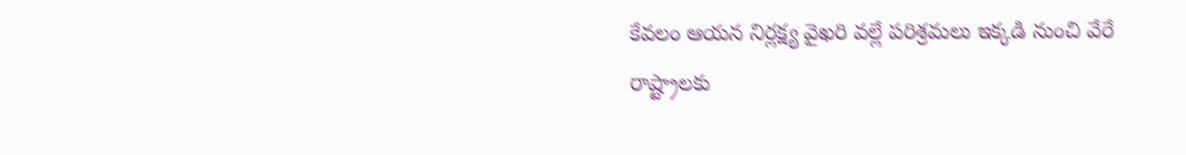కేవలం ఆయన నిర్లక్ష్య వైఖరి వల్లే పరిశ్రమలు ఇక్కడి నుంచి వేరే రాష్ట్రాలకు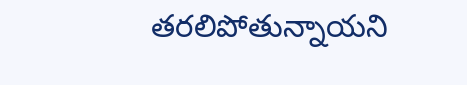తరలిపోతున్నాయని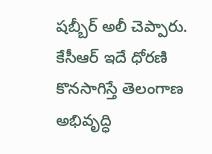షబ్బీర్ అలీ చెప్పారు. కేసీఆర్ ఇదే ధోరణి కొనసాగిస్తే తెలంగాణ అభివృద్ధి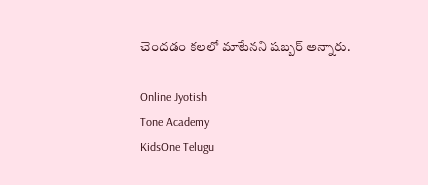చెందడం కలలో మాటేనని షబ్బర్ అన్నారు.

Online Jyotish
Tone Academy
KidsOne Telugu